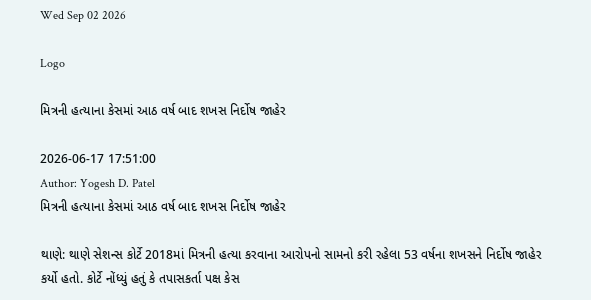Wed Sep 02 2026

Logo

મિત્રની હત્યાના કેસમાં આઠ વર્ષ બાદ શખસ નિર્દોષ જાહેર

2026-06-17 17:51:00
Author: Yogesh D. Patel
મિત્રની હત્યાના કેસમાં આઠ વર્ષ બાદ શખસ નિર્દોષ જાહેર

થાણે: થાણે સેશન્સ કોર્ટે 2018માં મિત્રની હત્યા કરવાના આરોપનો સામનો કરી રહેલા 53 વર્ષના શખસને નિર્દોષ જાહેર કર્યો હતો. કોર્ટે નોંધ્યું હતું કે તપાસકર્તા પક્ષ કેસ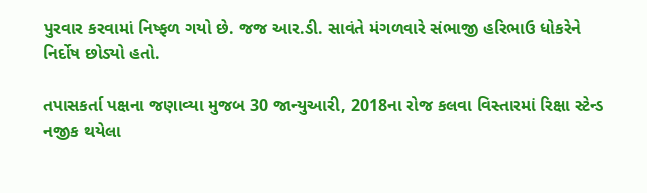પુરવાર કરવામાં નિષ્ફળ ગયો છે. જજ આર.ડી. સાવંતે મંગળવારે સંભાજી હરિભાઉ ધોકરેને નિર્દોષ છોડ્યો હતો.

તપાસકર્તા પક્ષના જણાવ્યા મુજબ 30 જાન્યુઆરી, 2018ના રોજ કલવા વિસ્તારમાં રિક્ષા સ્ટેન્ડ નજીક થયેલા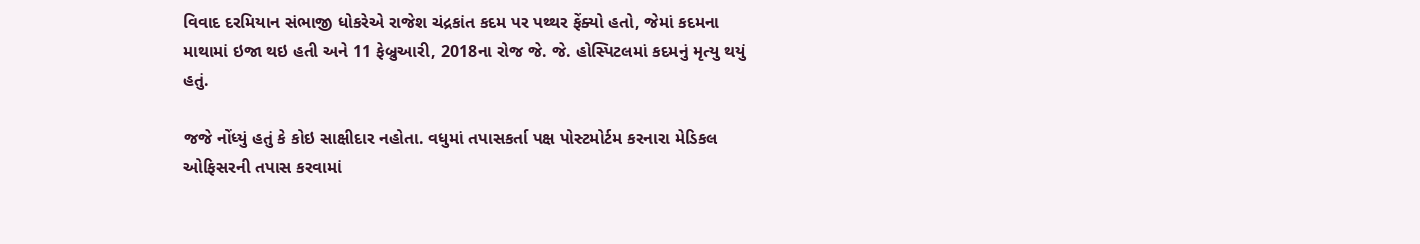વિવાદ દરમિયાન સંભાજી ધોકરેએ રાજેશ ચંદ્રકાંત કદમ પર પથ્થર ફેંક્યો હતો, જેમાં કદમના માથામાં ઇજા થઇ હતી અને 11 ફેબ્રુઆરી, 2018ના રોજ જે. જે. હોસ્પિટલમાં કદમનું મૃત્યુ થયું હતું.

જજે નોંધ્યું હતું કે કોઇ સાક્ષીદાર નહોતા. વધુમાં તપાસકર્તા પક્ષ પોસ્ટમોર્ટમ કરનારા મેડિકલ ઓફિસરની તપાસ કરવામાં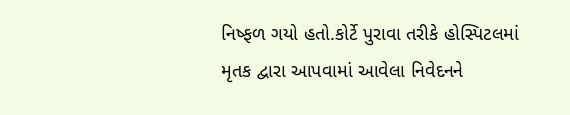નિષ્ફળ ગયો હતો.કોર્ટે પુરાવા તરીકે હોસ્પિટલમાં મૃતક દ્વારા આપવામાં આવેલા નિવેદનને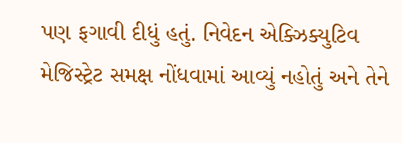પણ ફગાવી દીધું હતું. નિવેદન એક્ઝિક્યુટિવ મેજિસ્ટ્રેટ સમક્ષ નોંધવામાં આવ્યું નહોતું અને તેને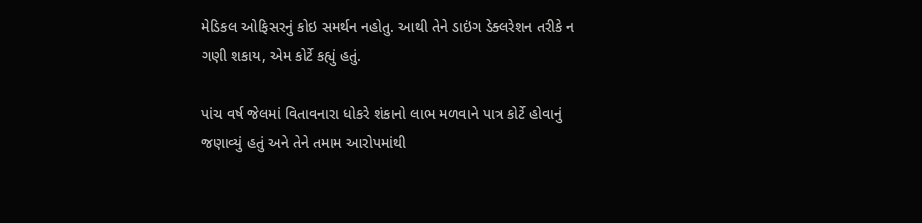મેડિકલ ઓફિસરનું કોઇ સમર્થન નહોતુ. આથી તેને ડાઇંગ ડેક્લરેશન તરીકે ન ગણી શકાય, એમ કોર્ટે કહ્યું હતું.

પાંચ વર્ષ જેલમાં વિતાવનારા ધોકરે શંકાનો લાભ મળવાને પાત્ર કોર્ટે હોવાનું જણાવ્યું હતું અને તેને તમામ આરોપમાંથી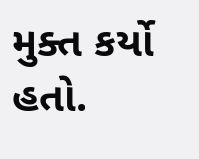મુક્ત કર્યો હતો.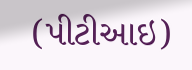(પીટીઆઇ)